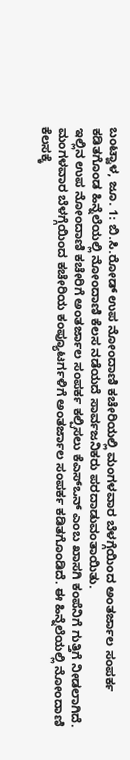ಬಂಟ್ವಾಳ, ಜೂ. 1: ಬಿ.ಸಿ.ರೋಡ್ ಉಪ ನೋಂದಾಣಿ ಕಚೇರಿಯಲ್ಲಿ ಮಂಗಳವಾರ ಬೆಳಗ್ಗೆಯಿಂದ ಅಂತರ್ಜಾಲ ಸಂಪರ್ಕ ಕಡಿತಗೊಂಡ ಹಿನ್ನೆಲೆಯಲ್ಲಿ ನೋಂದಾಣಿ ಕೆಲಸ ನಡೆಯದೆ ಸಾರ್ವಜನಿಕರು ಪರದಾಡುವಂತಾಯಿತು.
ಇಲ್ಲಿನ ಉಪ ನೋಂದಾಣಿ ಕಚೇರಿಗೆ ಅಂತರ್ಜಾಲ ಸಂಪರ್ಕ ಕಲ್ಪಿಸಲು ಕೆಎಸ್ಒನ್ ಎಂಬ ಖಾಸಗಿ ಕಂಪೆನಿಗೆ ಗುತ್ತಿಗೆ ನೀಡಲಾಗಿದೆ. ಮಂಗಳವಾರ ಬೆಳಗ್ಗೆಯಿಂದ ಕಚೇರಿಯ ಕಂಪ್ಯೂಟರ್ಗಳಿಗೆ ಅಂತರ್ಜಾಲ ಸಂಪರ್ಕ ಕಡಿತಗೊಂಡಿದೆ. ಈ ಹಿನ್ನೆಲೆಯಲ್ಲಿ ನೋಂದಾಣಿ ಕೆಲಸಕ್ಕೆ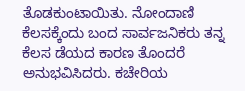ತೊಡಕುಂಟಾಯಿತು. ನೋಂದಾಣಿ ಕೆಲಸಕ್ಕೆಂದು ಬಂದ ಸಾರ್ವಜನಿಕರು ತನ್ನ ಕೆಲಸ ಡೆಯದ ಕಾರಣ ತೊಂದರೆ ಅನುಭವಿಸಿದರು. ಕಚೇರಿಯ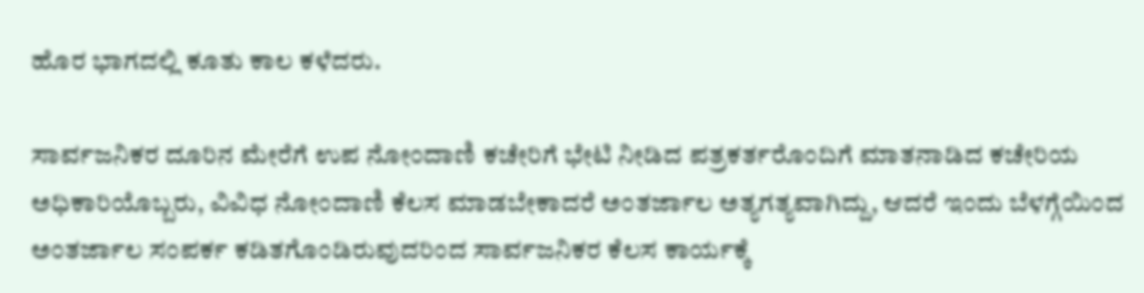ಹೊರ ಭಾಗದಲ್ಲಿ ಕೂತು ಕಾಲ ಕಳೆದರು.

ಸಾರ್ವಜನಿಕರ ದೂರಿನ ಮೇರೆಗೆ ಉಪ ನೋಂದಾಣಿ ಕಚೇರಿಗೆ ಭೇಟಿ ನೀಡಿದ ಪತ್ರಕರ್ತರೊಂದಿಗೆ ಮಾತನಾಡಿದ ಕಚೇರಿಯ ಅಧಿಕಾರಿಯೊಬ್ಬರು, ವಿವಿಧ ನೋಂದಾಣಿ ಕೆಲಸ ಮಾಡಬೇಕಾದರೆ ಅಂತರ್ಜಾಲ ಅತ್ಯಗತ್ಯವಾಗಿದ್ದು, ಆದರೆ ಇಂದು ಬೆಳಗ್ಗೆಯಿಂದ ಅಂತರ್ಜಾಲ ಸಂಪರ್ಕ ಕಡಿತಗೊಂಡಿರುವುದರಿಂದ ಸಾರ್ವಜನಿಕರ ಕೆಲಸ ಕಾರ್ಯಕ್ಕೆ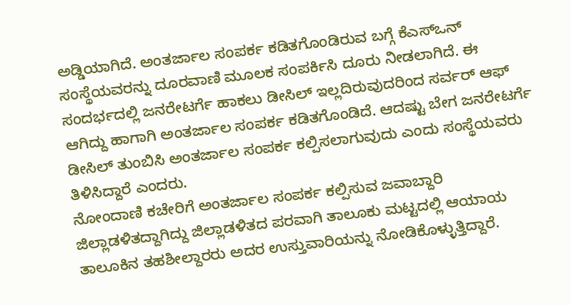ಅಡ್ಡಿಯಾಗಿದೆ. ಅಂತರ್ಜಾಲ ಸಂಪರ್ಕ ಕಡಿತಗೊಂಡಿರುವ ಬಗ್ಗೆ ಕೆಎಸ್ಒನ್ ಸಂಸ್ಥೆಯವರನ್ನು ದೂರವಾಣಿ ಮೂಲಕ ಸಂಪರ್ಕಿಸಿ ದೂರು ನೀಡಲಾಗಿದೆ. ಈ ಸಂದರ್ಭದಲ್ಲಿ ಜನರೇಟರ್ಗೆ ಹಾಕಲು ಡೀಸಿಲ್ ಇಲ್ಲದಿರುವುದರಿಂದ ಸರ್ವರ್ ಆಫ್ ಆಗಿದ್ದು ಹಾಗಾಗಿ ಅಂತರ್ಜಾಲ ಸಂಪರ್ಕ ಕಡಿತಗೊಂಡಿದೆ. ಆದಷ್ಟು ಬೇಗ ಜನರೇಟರ್ಗೆ ಡೀಸಿಲ್ ತುಂಬಿಸಿ ಅಂತರ್ಜಾಲ ಸಂಪರ್ಕ ಕಲ್ಪಿಸಲಾಗುವುದು ಎಂದು ಸಂಸ್ಥೆಯವರು ತಿಳಿಸಿದ್ದಾರೆ ಎಂದರು.
ನೋಂದಾಣಿ ಕಚೇರಿಗೆ ಅಂತರ್ಜಾಲ ಸಂಪರ್ಕ ಕಲ್ಪಿಸುವ ಜವಾಬ್ದಾರಿ ಜಿಲ್ಲಾಡಳಿತದ್ದಾಗಿದ್ದು ಜಿಲ್ಲಾಡಳಿತದ ಪರವಾಗಿ ತಾಲೂಕು ಮಟ್ಟದಲ್ಲಿ ಆಯಾಯ ತಾಲೂಕಿನ ತಹಶೀಲ್ದಾರರು ಅದರ ಉಸ್ತುವಾರಿಯನ್ನು ನೋಡಿಕೊಳ್ಳುತ್ತಿದ್ದಾರೆ.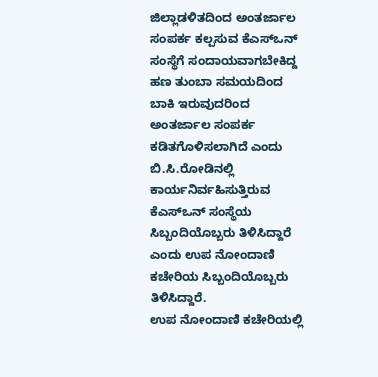ಜಿಲ್ಲಾಡಳಿತದಿಂದ ಅಂತರ್ಜಾಲ ಸಂಪರ್ಕ ಕಲ್ಪಸುವ ಕೆಎಸ್ಒನ್ ಸಂಸ್ಥೆಗೆ ಸಂದಾಯವಾಗಬೇಕಿದ್ದ ಹಣ ತುಂಬಾ ಸಮಯದಿಂದ ಬಾಕಿ ಇರುವುದರಿಂದ ಅಂತರ್ಜಾಲ ಸಂಪರ್ಕ ಕಡಿತಗೊಳಿಸಲಾಗಿದೆ ಎಂದು ಬಿ.ಸಿ.ರೋಡಿನಲ್ಲಿ ಕಾರ್ಯನಿರ್ವಹಿಸುತ್ತಿರುವ ಕೆಎಸ್ಒನ್ ಸಂಸ್ಥೆಯ ಸಿಬ್ಬಂದಿಯೊಬ್ಬರು ತಿಳಿಸಿದ್ದಾರೆ ಎಂದು ಉಪ ನೋಂದಾಣಿ ಕಚೇರಿಯ ಸಿಬ್ಬಂದಿಯೊಬ್ಬರು ತಿಳಿಸಿದ್ದಾರೆ.
ಉಪ ನೋಂದಾಣಿ ಕಚೇರಿಯಲ್ಲಿ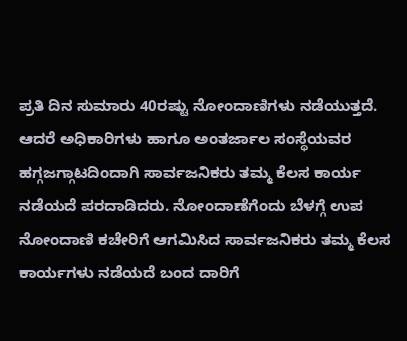ಪ್ರತಿ ದಿನ ಸುಮಾರು 40ರಷ್ಟು ನೋಂದಾಣಿಗಳು ನಡೆಯುತ್ತದೆ. ಆದರೆ ಅಧಿಕಾರಿಗಳು ಹಾಗೂ ಅಂತರ್ಜಾಲ ಸಂಸ್ಥೆಯವರ ಹಗ್ಗಜಗ್ಗಾಟದಿಂದಾಗಿ ಸಾರ್ವಜನಿಕರು ತಮ್ಮ ಕೆಲಸ ಕಾರ್ಯ ನಡೆಯದೆ ಪರದಾಡಿದರು. ನೋಂದಾಣೆಗೆಂದು ಬೆಳಗ್ಗೆ ಉಪ ನೋಂದಾಣಿ ಕಚೇರಿಗೆ ಆಗಮಿಸಿದ ಸಾರ್ವಜನಿಕರು ತಮ್ಮ ಕೆಲಸ ಕಾರ್ಯಗಳು ನಡೆಯದೆ ಬಂದ ದಾರಿಗೆ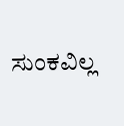ಸುಂಕವಿಲ್ಲ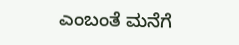ಎಂಬಂತೆ ಮನೆಗೆ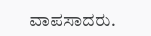ವಾಪಸಾದರು.